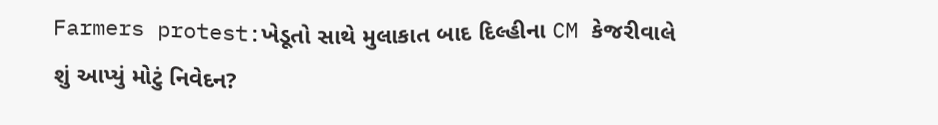Farmers protest:ખેડૂતો સાથે મુલાકાત બાદ દિલ્હીના CM કેજરીવાલે શું આપ્યું મોટું નિવેદન?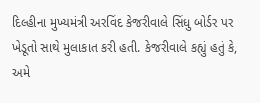દિલ્હીના મુખ્યમંત્રી અરવિંદ કેજરીવાલે સિંધુ બોર્ડર પર ખેડૂતો સાથે મુલાકાત કરી હતી. કેજરીવાલે કહ્યું હતું કે, અમે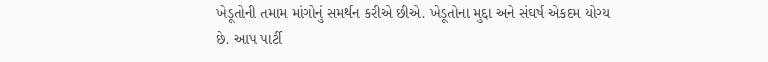ખેડૂતોની તમામ માંગોનું સમર્થન કરીએ છીએ. ખેડૂતોના મુદ્દા અને સંઘર્ષ એકદમ યોગ્ય છે. આપ પાર્ટી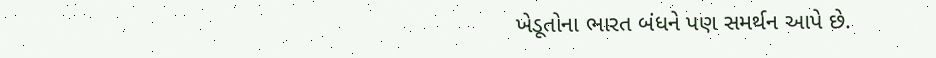ખેડૂતોના ભારત બંધને પણ સમર્થન આપે છે.